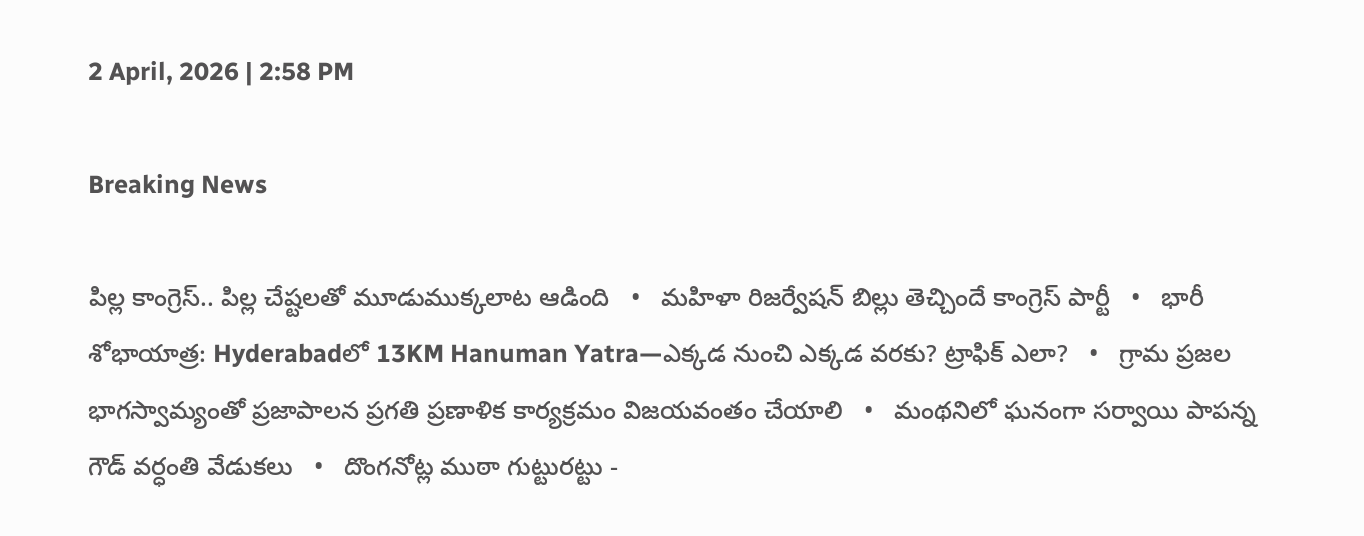2 April, 2026 | 2:58 PM

Breaking News

పిల్ల కాంగ్రెస్.. పిల్ల చేష్టలతో మూడుముక్కలాట ఆడింది   •   మహిళా రిజర్వేషన్ బిల్లు తెచ్చిందే కాంగ్రెస్ పార్టీ   •   భారీ శోభాయాత్ర: Hyderabadలో 13KM Hanuman Yatra—ఎక్కడ నుంచి ఎక్కడ వరకు? ట్రాఫిక్ ఎలా?   •   గ్రామ ప్రజల భాగస్వామ్యంతో ప్రజాపాలన ప్రగతి ప్రణాళిక కార్యక్రమం విజయవంతం చేయాలి   •   మంథనిలో ఘనంగా సర్వాయి పాపన్న గౌడ్ వర్ధంతి వేడుకలు   •   దొంగనోట్ల ముఠా గుట్టురట్టు -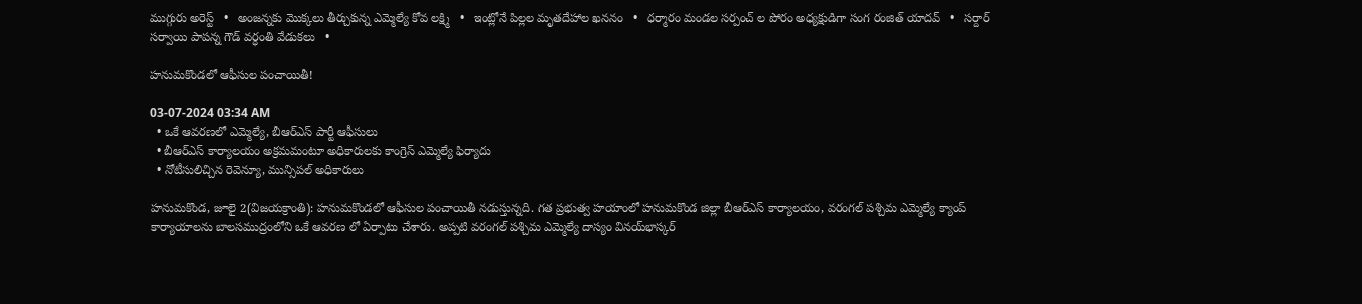ముగ్గురు అరెస్ట్   •   అంజన్నకు మొక్కలు తీర్చుకున్న ఎమ్మెల్యే కోవ లక్ష్మి   •   ఇంట్లోనే పిల్లల మృతదేహాల ఖననం   •   ధర్మారం మండల సర్పంచ్ ల పోరం అధ్యక్షుడిగా సంగ రంజిత్ యాదవ్   •   సర్దార్ సర్వాయి పాపన్న గౌడ్ వర్ధంతి వేడుకలు   •

హనుమకొండలో ఆఫీసుల పంచాయితీ!

03-07-2024 03:34 AM
  • ఒకే ఆవరణలో ఎమ్మెల్యే, బీఆర్‌ఎస్ పార్టీ ఆఫీసులు
  • బీఆర్‌ఎస్ కార్యాలయం అక్రమమంటూ అధికారులకు కాంగ్రెస్ ఎమ్మెల్యే ఫిర్యాదు
  • నోటీసులిచ్చిన రెవెన్యూ, మున్సిపల్ అధికారులు

హనుమకొండ, జూలై 2(విజయక్రాంతి): హనుమకొండలో ఆఫీసుల పంచాయితీ నడుస్తున్నది. గత ప్రభుత్వ హయాంలో హనుమకొండ జిల్లా బీఆర్‌ఎస్ కార్యాలయం, వరంగల్ పశ్చిమ ఎమ్మెల్యే క్యాంప్ కార్యాయాలను బాలసముద్రంలోని ఒకే ఆవరణ లో ఏర్పాటు చేశారు. అప్పటి వరంగల్ పశ్చిమ ఎమ్మెల్యే దాస్యం వినయ్‌భాస్కర్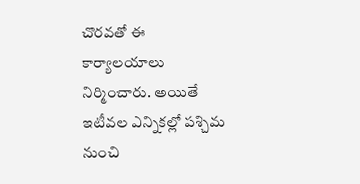చొరవతో ఈ కార్యాలయాలు నిర్మించారు. అయితే ఇటీవల ఎన్నికల్లో పశ్చిమ నుంచి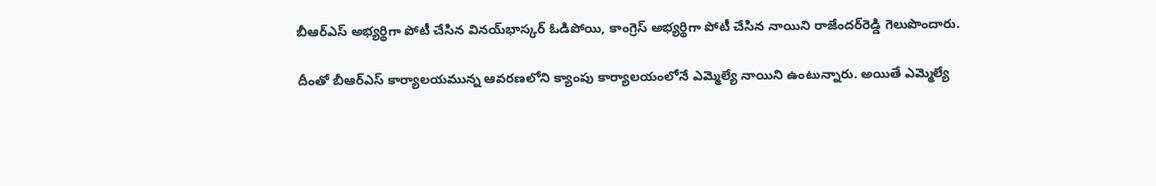బీఆర్‌ఎస్ అభ్యర్థిగా పోటీ చేసిన వినయ్‌భాస్కర్ ఓడిపోయి, కాంగ్రెస్ అభ్యర్థిగా పోటీ చేసిన నాయిని రాజేందర్‌రెడ్డి గెలుపొందారు.

దీంతో బీఆర్‌ఎస్ కార్యాలయమున్న ఆవరణలోని క్యాంపు కార్యాలయంలోనే ఎమ్మెల్యే నాయిని ఉంటున్నారు. అయితే ఎమ్మెల్యే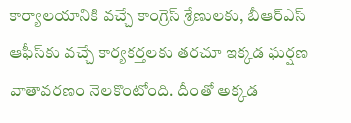కార్యాలయానికి వచ్చే కాంగ్రెస్ శ్రేణులకు, బీఆర్‌ఎస్ ఆఫీస్‌కు వచ్చే కార్యకర్తలకు తరచూ ఇక్కడ ఘర్షణ వాతావరణం నెలకొంటోంది. దీంతో అక్కడ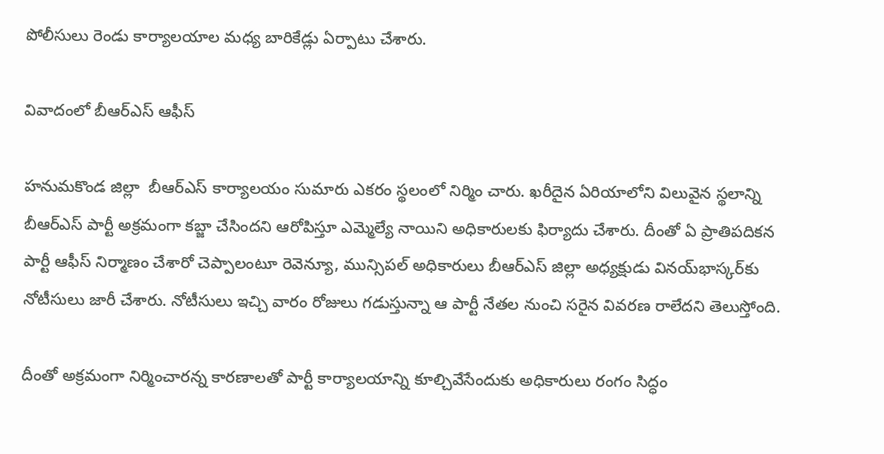పోలీసులు రెండు కార్యాలయాల మధ్య బారికేడ్లు ఏర్పాటు చేశారు.

వివాదంలో బీఆర్‌ఎస్ ఆఫీస్

హనుమకొండ జిల్లా  బీఆర్‌ఎస్ కార్యాలయం సుమారు ఎకరం స్థలంలో నిర్మిం చారు. ఖరీదైన ఏరియాలోని విలువైన స్థలాన్ని బీఆర్‌ఎస్ పార్టీ అక్రమంగా కబ్జా చేసిందని ఆరోపిస్తూ ఎమ్మెల్యే నాయిని అధికారులకు ఫిర్యాదు చేశారు. దీంతో ఏ ప్రాతిపదికన పార్టీ ఆఫీస్ నిర్మాణం చేశారో చెప్పాలంటూ రెవెన్యూ, మున్సిపల్ అధికారులు బీఆర్‌ఎస్ జిల్లా అధ్యక్షుడు వినయ్‌భాస్కర్‌కు నోటీసులు జారీ చేశారు. నోటీసులు ఇచ్చి వారం రోజులు గడుస్తున్నా ఆ పార్టీ నేతల నుంచి సరైన వివరణ రాలేదని తెలుస్తోంది.

దీంతో అక్రమంగా నిర్మించారన్న కారణాలతో పార్టీ కార్యాలయాన్ని కూల్చివేసేందుకు అధికారులు రంగం సిద్ధం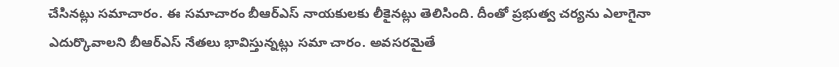చేసినట్లు సమాచారం. ఈ సమాచారం బీఆర్‌ఎస్ నాయకులకు లీకైనట్లు తెలిసింది. దీంతో ప్రభుత్వ చర్యను ఎలాగైనా ఎదుర్కొవాలని బీఆర్‌ఎస్ నేతలు భావిస్తున్నట్లు సమా చారం. అవసరమైతే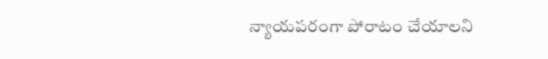న్యాయపరంగా పోరాటం చేయాలని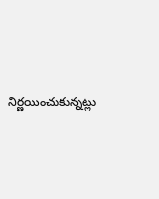నిర్ణయించుకున్నట్లు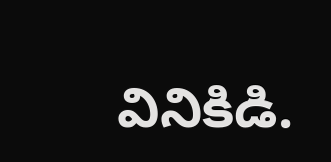వినికిడి.